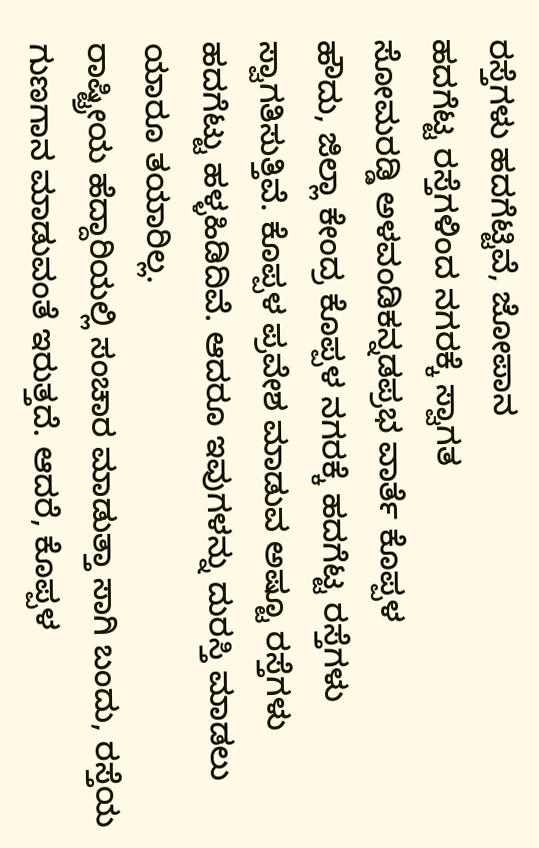ರಸ್ತೆಗಳು ಹದಗೆಟ್ಟಿವೆ, ಜೋಪಾನ
ಹದಗೆಟ್ಟ ರಸ್ತೆಗಳಿಂದ ನಗರಕ್ಕೆ ಸ್ವಾಗತ
ಸೋಮರಡ್ಡಿ ಅಳವಂಡಿಕನ್ನಡಪ್ರಭ ವಾರ್ತೆ ಕೊಪ್ಪಳ
ಹೌದು, ಜಿಲ್ಲಾ ಕೇಂದ್ರ ಕೊಪ್ಪಳ ನಗರಕ್ಕೆ ಹದಗೆಟ್ಟ ರಸ್ತೆಗಳು ಸ್ವಾಗತಿಸುತ್ತಿವೆ. ಕೊಪ್ಪಳ ಪ್ರವೇಶ ಮಾಡುವ ಅಷ್ಟೂ ರಸ್ತೆಗಳು ಹದಗೆಟ್ಟು ಹಳ್ಳಹಿಡಿದಿವೆ. ಆದರೂ ಇವುಗಳನ್ನು ದುರಸ್ತಿ ಮಾಡಲು ಯಾರೂ ತಯಾರಿಲ್ಲ.
ರಾಷ್ಟ್ರೀಯ ಹೆದ್ದಾರಿಯಲ್ಲಿ ಸಂಚಾರ ಮಾಡುತ್ತಾ ಸಾಗಿ ಬಂದು, ರಸ್ತೆಯ ಗುಣಗಾನ ಮಾಡುವಂತೆ ಇರುತ್ತದೆ. ಆದರೆ, ಕೊಪ್ಪಳ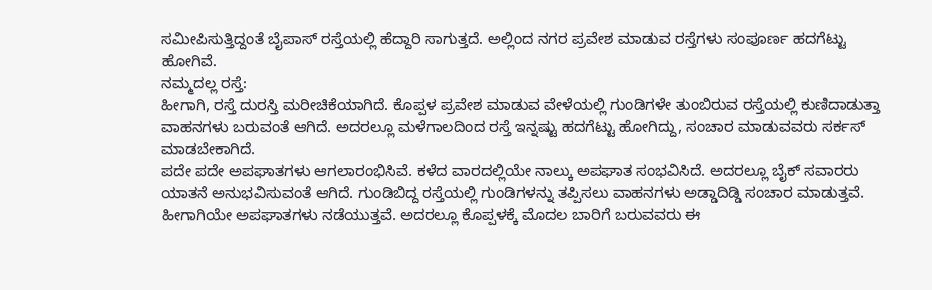ಸಮೀಪಿಸುತ್ತಿದ್ದಂತೆ ಬೈಪಾಸ್ ರಸ್ತೆಯಲ್ಲಿ ಹೆದ್ದಾರಿ ಸಾಗುತ್ತದೆ. ಅಲ್ಲಿಂದ ನಗರ ಪ್ರವೇಶ ಮಾಡುವ ರಸ್ತೆಗಳು ಸಂಪೂರ್ಣ ಹದಗೆಟ್ಟು ಹೋಗಿವೆ.
ನಮ್ಮದಲ್ಲ ರಸ್ತೆ:
ಹೀಗಾಗಿ, ರಸ್ತೆ ದುರಸ್ತಿ ಮರೀಚಿಕೆಯಾಗಿದೆ. ಕೊಪ್ಪಳ ಪ್ರವೇಶ ಮಾಡುವ ವೇಳೆಯಲ್ಲಿ ಗುಂಡಿಗಳೇ ತುಂಬಿರುವ ರಸ್ತೆಯಲ್ಲಿ ಕುಣಿದಾಡುತ್ತಾ ವಾಹನಗಳು ಬರುವಂತೆ ಆಗಿದೆ. ಅದರಲ್ಲೂ ಮಳೆಗಾಲದಿಂದ ರಸ್ತೆ ಇನ್ನಷ್ಟು ಹದಗೆಟ್ಟು ಹೋಗಿದ್ದು, ಸಂಚಾರ ಮಾಡುವವರು ಸರ್ಕಸ್ ಮಾಡಬೇಕಾಗಿದೆ.
ಪದೇ ಪದೇ ಅಪಘಾತಗಳು ಆಗಲಾರಂಭಿಸಿವೆ. ಕಳೆದ ವಾರದಲ್ಲಿಯೇ ನಾಲ್ಕು ಅಪಘಾತ ಸಂಭವಿಸಿದೆ. ಅದರಲ್ಲೂ ಬೈಕ್ ಸವಾರರು ಯಾತನೆ ಅನುಭವಿಸುವಂತೆ ಆಗಿದೆ. ಗುಂಡಿಬಿದ್ದ ರಸ್ತೆಯಲ್ಲಿ ಗುಂಡಿಗಳನ್ನು ತಪ್ಪಿಸಲು ವಾಹನಗಳು ಅಡ್ಡಾದಿಡ್ಡಿ ಸಂಚಾರ ಮಾಡುತ್ತವೆ. ಹೀಗಾಗಿಯೇ ಅಪಘಾತಗಳು ನಡೆಯುತ್ತವೆ. ಅದರಲ್ಲೂ ಕೊಪ್ಪಳಕ್ಕೆ ಮೊದಲ ಬಾರಿಗೆ ಬರುವವರು ಈ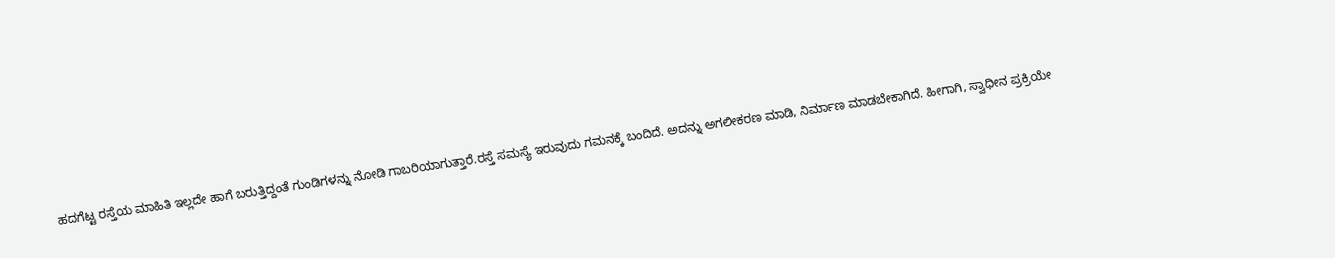ಹದಗೆಟ್ಟ ರಸ್ತೆಯ ಮಾಹಿತಿ ಇಲ್ಲದೇ ಹಾಗೆ ಬರುತ್ತಿದ್ದಂತೆ ಗುಂಡಿಗಳನ್ನು ನೋಡಿ ಗಾಬರಿಯಾಗುತ್ತಾರೆ.ರಸ್ತೆ ಸಮಸ್ಯೆ ಇರುವುದು ಗಮನಕ್ಕೆ ಬಂದಿದೆ. ಅದನ್ನು ಅಗಲೀಕರಣ ಮಾಡಿ, ನಿರ್ಮಾಣ ಮಾಡಬೇಕಾಗಿದೆ. ಹೀಗಾಗಿ, ಸ್ವಾಧೀನ ಪ್ರಕ್ರಿಯೇ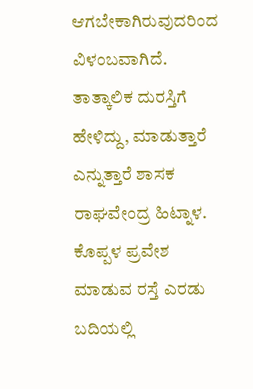ಆಗಬೇಕಾಗಿರುವುದರಿಂದ ವಿಳಂಬವಾಗಿದೆ. ತಾತ್ಕಾಲಿಕ ದುರಸ್ತಿಗೆ ಹೇಳಿದ್ದು, ಮಾಡುತ್ತಾರೆ ಎನ್ನುತ್ತಾರೆ ಶಾಸಕ ರಾಘವೇಂದ್ರ ಹಿಟ್ನಾಳ.
ಕೊಪ್ಪಳ ಪ್ರವೇಶ ಮಾಡುವ ರಸ್ತೆ ಎರಡು ಬದಿಯಲ್ಲಿ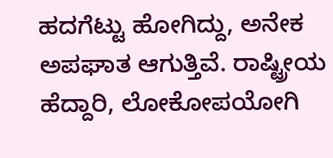ಹದಗೆಟ್ಟು ಹೋಗಿದ್ದು, ಅನೇಕ ಅಪಘಾತ ಆಗುತ್ತಿವೆ. ರಾಷ್ಟ್ರೀಯ ಹೆದ್ದಾರಿ, ಲೋಕೋಪಯೋಗಿ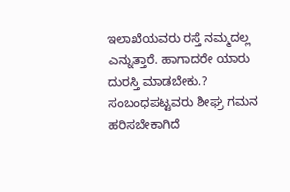ಇಲಾಖೆಯವರು ರಸ್ತೆ ನಮ್ಮದಲ್ಲ ಎನ್ನುತ್ತಾರೆ. ಹಾಗಾದರೇ ಯಾರು ದುರಸ್ತಿ ಮಾಡಬೇಕು.? ಸಂಬಂಧಪಟ್ಟವರು ಶೀಘ್ರ ಗಮನ ಹರಿಸಬೇಕಾಗಿದೆ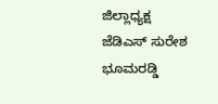ಜಿಲ್ಲಾಧ್ಯಕ್ಷ ಜೆಡಿಎಸ್ ಸುರೇಶ ಭೂಮರಡ್ಡಿ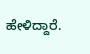ಹೇಳಿದ್ದಾರೆ.